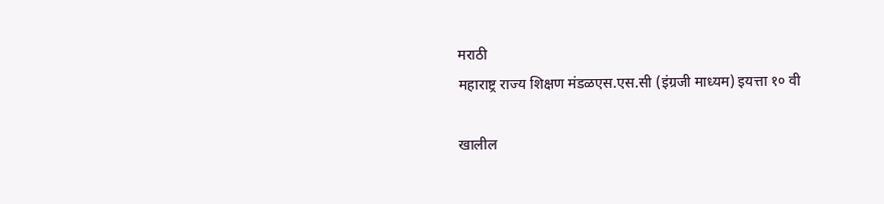मराठी
महाराष्ट्र राज्य शिक्षण मंडळएस.एस.सी (इंग्रजी माध्यम) इयत्ता १० वी

खालील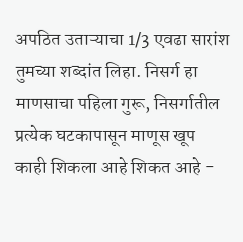अपठित उताऱ्याचा 1/3 एवढा सारांश तुमच्या शब्दांत लिहा. निसर्ग हा माणसाचा पहिला गुरू, निसर्गातील प्रत्येक घटकापासून माणूस खूप काही शिकला आहे शिकत आहे -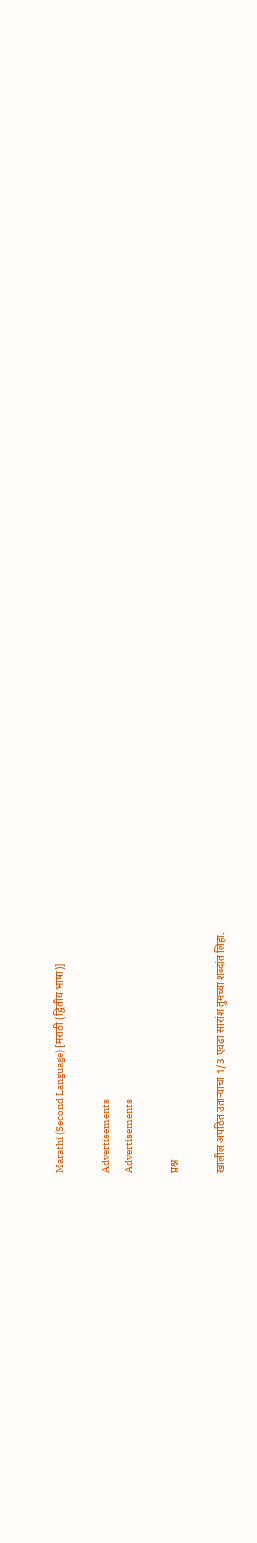Marathi (Second Language) [मराठी (द्वितीय भाषा)]

Advertisements
Advertisements

प्रश्न

खालील अपठित उताऱ्याचा 1/3 एवढा सारांश तुमच्या शब्दांत लिहा.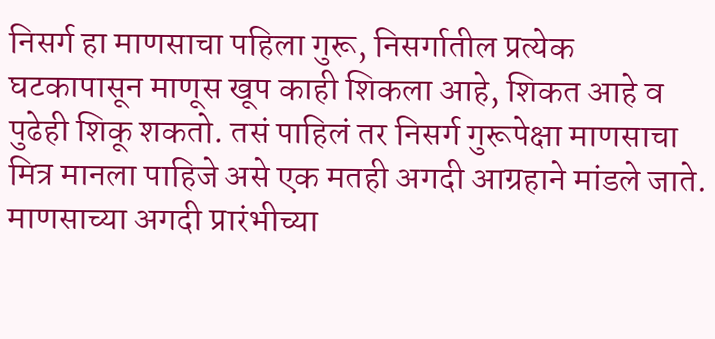निसर्ग हा माणसाचा पहिला गुरू, निसर्गातील प्रत्येक घटकापासून माणूस खूप काही शिकला आहे, शिकत आहे व पुढेही शिकू शकतो. तसं पाहिलं तर निसर्ग गुरूपेक्षा माणसाचा मित्र मानला पाहिजे असे एक मतही अगदी आग्रहाने मांडले जाते. माणसाच्या अगदी प्रारंभीच्या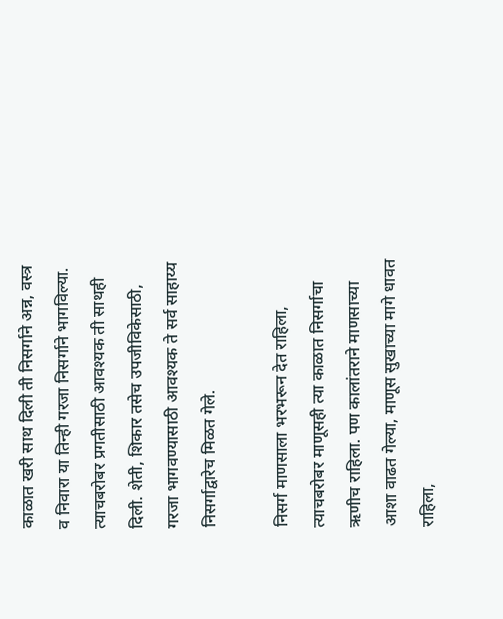काळात खरी साथ दिली ती निसर्गाने अन्न, वस्त्र व निवारा या तिन्ही गरजा निसर्गाने भागविल्या. त्याचबरोबर प्रगतीसाठी आवश्यक ती साथही दिली. शेती, शिकार तसेच उपजीविकेसाठी, गरजा भागवण्यासाठी आवश्यक ते सर्व साहाय्य निसर्गाद्वारेच मिळत गेले.

निसर्ग माणसाला भरभरून देत राहिला, त्याचबरोबर माणूसही त्या काळात निसर्गाचा ऋणीच राहिला. पण कालांतराने माणसाच्या आशा वाढत गेल्या, माणूस सुखाच्या मागे धावत राहिला,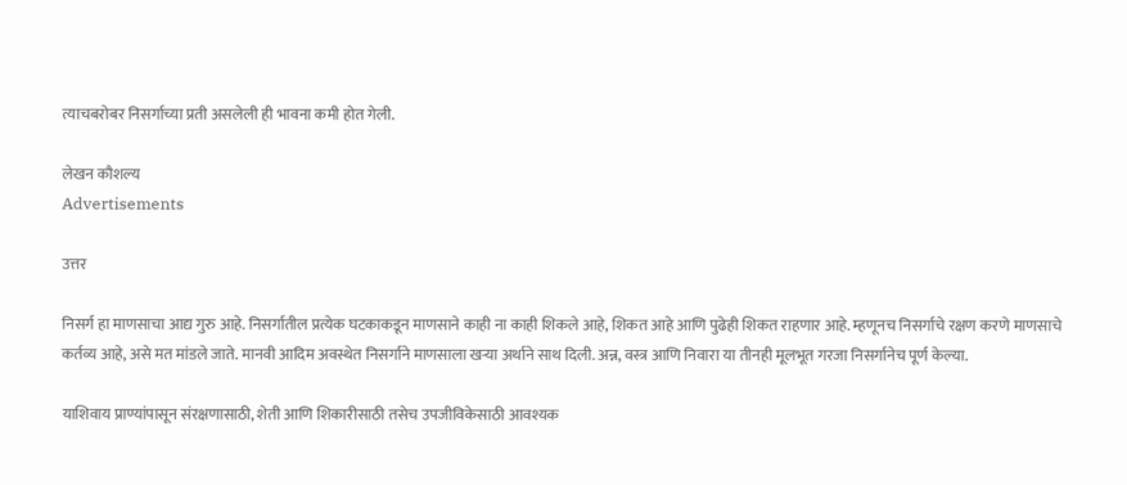त्याचबरोबर निसर्गाच्या प्रती असलेली ही भावना कमी होत गेली.

लेखन कौशल्य
Advertisements

उत्तर

निसर्ग हा माणसाचा आद्य गुरु आहे. निसर्गातील प्रत्येक घटकाकडून माणसाने काही ना काही शिकले आहे, शिकत आहे आणि पुढेही शिकत राहणार आहे. म्हणूनच निसर्गाचे रक्षण करणे माणसाचे कर्तव्य आहे, असे मत मांडले जाते. मानवी आदिम अवस्थेत निसर्गाने माणसाला खऱ्या अर्थाने साथ दिली. अन्न, वस्त्र आणि निवारा या तीनही मूलभूत गरजा निसर्गानेच पूर्ण केल्या.

याशिवाय प्राण्यांपासून संरक्षणासाठी, शेती आणि शिकारीसाठी तसेच उपजीविकेसाठी आवश्यक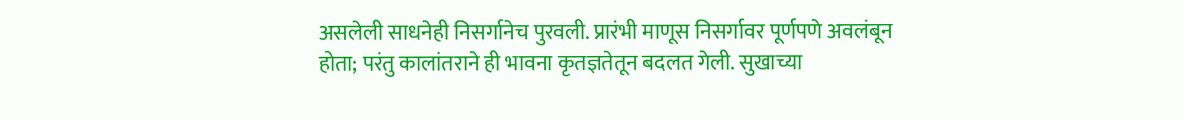असलेली साधनेही निसर्गानेच पुरवली. प्रारंभी माणूस निसर्गावर पूर्णपणे अवलंबून होता; परंतु कालांतराने ही भावना कृतज्ञतेतून बदलत गेली. सुखाच्या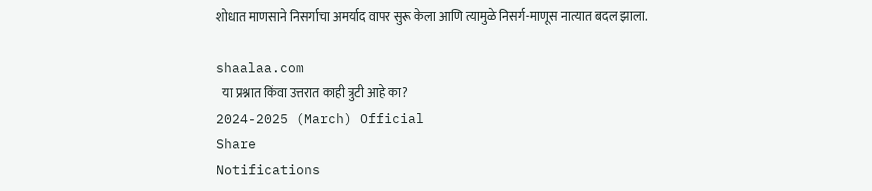शोधात माणसाने निसर्गाचा अमर्याद वापर सुरू केला आणि त्यामुळे निसर्ग-माणूस नात्यात बदल झाला.

shaalaa.com
  या प्रश्नात किंवा उत्तरात काही त्रुटी आहे का?
2024-2025 (March) Official
Share
Notifications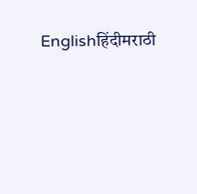Englishहिंदीमराठी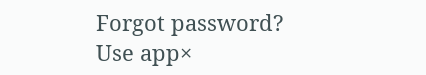Forgot password?
Use app×